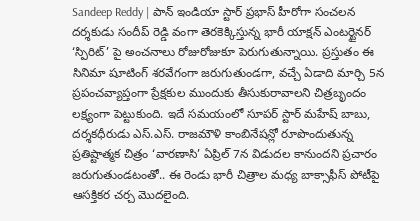Sandeep Reddy | పాన్ ఇండియా స్టార్ ప్రభాస్ హీరోగా సంచలన దర్శకుడు సందీప్ రెడ్డి వంగా తెరకెక్కిస్తున్న భారీ యాక్షన్ ఎంటర్టైనర్ ‘స్పిరిట్’ పై అంచనాలు రోజురోజుకూ పెరుగుతున్నాయి. ప్రస్తుతం ఈ సినిమా షూటింగ్ శరవేగంగా జరుగుతుండగా, వచ్చే ఏడాది మార్చి 5న ప్రపంచవ్యాప్తంగా ప్రేక్షకుల ముందుకు తీసుకురావాలని చిత్రబృందం లక్ష్యంగా పెట్టుకుంది. ఇదే సమయంలో సూపర్ స్టార్ మహేష్ బాబు, దర్శకధీరుడు ఎస్.ఎస్. రాజమౌళి కాంబినేషన్లో రూపొందుతున్న ప్రతిష్టాత్మక చిత్రం ‘వారణాసి’ ఏప్రిల్ 7న విడుదల కానుందని ప్రచారం జరుగుతుండటంతో.. ఈ రెండు భారీ చిత్రాల మధ్య బాక్సాఫీస్ పోటీపై ఆసక్తికర చర్చ మొదలైంది.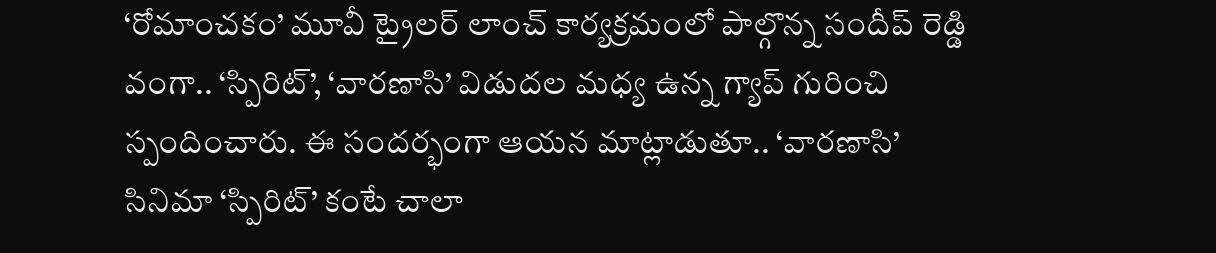‘రోమాంచకం’ మూవీ ట్రైలర్ లాంచ్ కార్యక్రమంలో పాల్గొన్న సందీప్ రెడ్డి వంగా.. ‘స్పిరిట్’, ‘వారణాసి’ విడుదల మధ్య ఉన్న గ్యాప్ గురించి స్పందించారు. ఈ సందర్భంగా ఆయన మాట్లాడుతూ.. ‘వారణాసి’ సినిమా ‘స్పిరిట్’ కంటే చాలా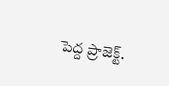పెద్ద ప్రాజెక్ట్.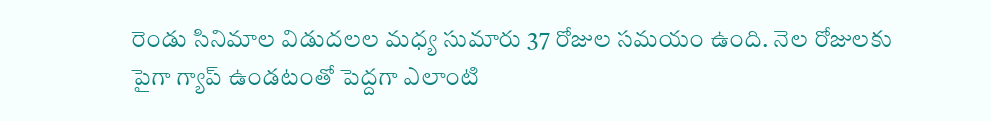రెండు సినిమాల విడుదలల మధ్య సుమారు 37 రోజుల సమయం ఉంది. నెల రోజులకు పైగా గ్యాప్ ఉండటంతో పెద్దగా ఎలాంటి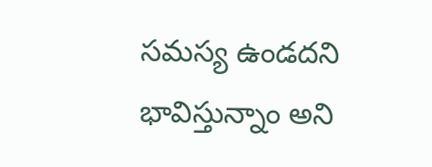సమస్య ఉండదని భావిస్తున్నాం అని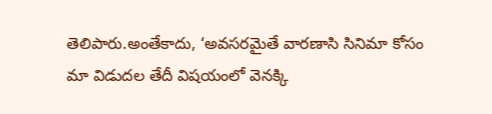తెలిపారు.అంతేకాదు, ‘అవసరమైతే వారణాసి సినిమా కోసం మా విడుదల తేదీ విషయంలో వెనక్కి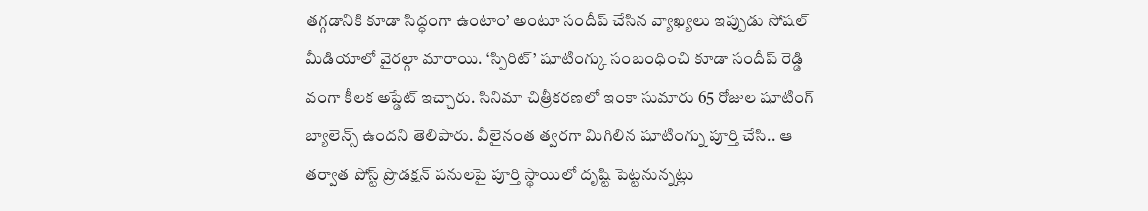తగ్గడానికి కూడా సిద్ధంగా ఉంటాం’ అంటూ సందీప్ చేసిన వ్యాఖ్యలు ఇప్పుడు సోషల్ మీడియాలో వైరల్గా మారాయి. ‘స్పిరిట్’ షూటింగ్కు సంబంధించి కూడా సందీప్ రెడ్డి వంగా కీలక అప్డేట్ ఇచ్చారు. సినిమా చిత్రీకరణలో ఇంకా సుమారు 65 రోజుల షూటింగ్ బ్యాలెన్స్ ఉందని తెలిపారు. వీలైనంత త్వరగా మిగిలిన షూటింగ్ను పూర్తి చేసి.. ఆ తర్వాత పోస్ట్ ప్రొడక్షన్ పనులపై పూర్తి స్థాయిలో దృష్టి పెట్టనున్నట్లు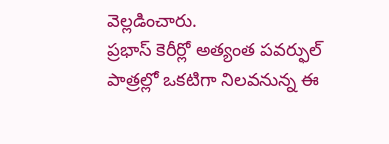వెల్లడించారు.
ప్రభాస్ కెరీర్లో అత్యంత పవర్ఫుల్ పాత్రల్లో ఒకటిగా నిలవనున్న ఈ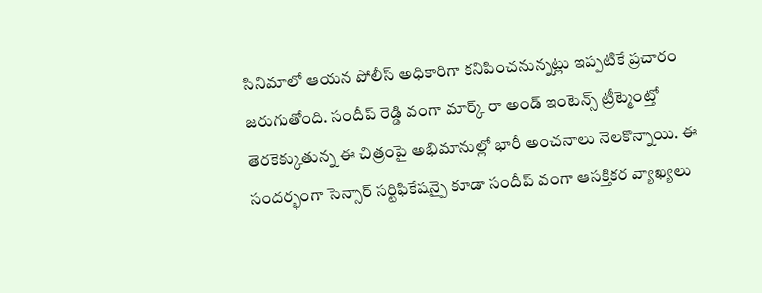సినిమాలో ఆయన పోలీస్ అధికారిగా కనిపించనున్నట్లు ఇప్పటికే ప్రచారం జరుగుతోంది. సందీప్ రెడ్డి వంగా మార్క్ రా అండ్ ఇంటెన్స్ ట్రీట్మెంట్తో తెరకెక్కుతున్న ఈ చిత్రంపై అభిమానుల్లో భారీ అంచనాలు నెలకొన్నాయి. ఈ సందర్భంగా సెన్సార్ సర్టిఫికేషన్పై కూడా సందీప్ వంగా ఆసక్తికర వ్యాఖ్యలు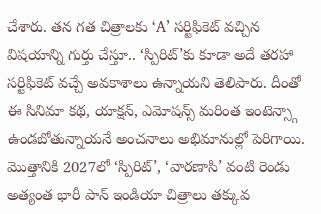చేశారు. తన గత చిత్రాలకు ‘A’ సర్టిఫికెట్ వచ్చిన విషయాన్ని గుర్తు చేస్తూ.. ‘స్పిరిట్’కు కూడా అదే తరహా సర్టిఫికెట్ వచ్చే అవకాశాలు ఉన్నాయని తెలిపారు. దీంతో ఈ సినిమా కథ, యాక్షన్, ఎమోషన్స్ మరింత ఇంటెన్స్గా ఉండబోతున్నాయనే అంచనాలు అభిమానుల్లో పెరిగాయి. మొత్తానికి 2027లో ‘స్పిరిట్’, ‘వారణాసి’ వంటి రెండు అత్యంత భారీ పాన్ ఇండియా చిత్రాలు తక్కువ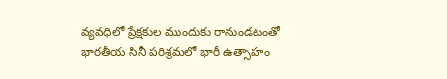వ్యవధిలో ప్రేక్షకుల ముందుకు రానుండటంతో భారతీయ సినీ పరిశ్రమలో భారీ ఉత్సాహం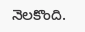నెలకొంది.